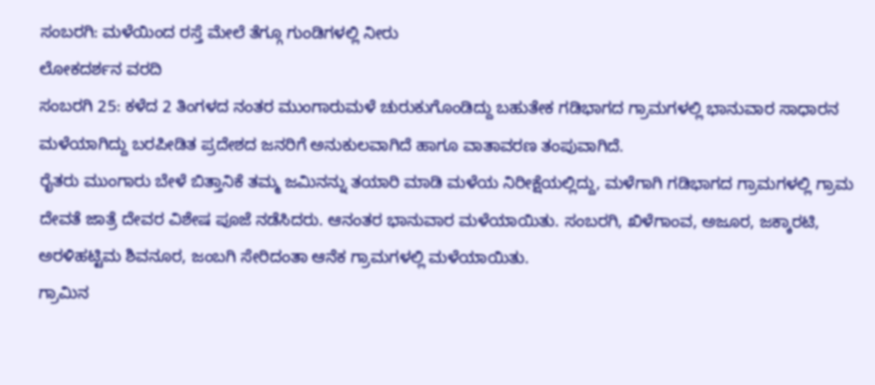ಸಂಬರಗಿ: ಮಳೆಯಿಂದ ರಸ್ತೆ ಮೇಲೆ ತೆಗ್ಗೂ ಗುಂಡಿಗಳಲ್ಲಿ ನೀರು
ಲೋಕದರ್ಶನ ವರದಿ
ಸಂಬರಗಿ 25: ಕಳೆದ 2 ತಿಂಗಳದ ನಂತರ ಮುಂಗಾರುಮಳೆ ಚುರುಕುಗೊಂಡಿದ್ದು ಬಹುತೇಕ ಗಡಿಭಾಗದ ಗ್ರಾಮಗಳಲ್ಲಿ ಭಾನುವಾರ ಸಾಧಾರನ ಮಳೆಯಾಗಿದ್ದು ಬರಪೀಡಿತ ಪ್ರದೇಶದ ಜನರಿಗೆ ಅನುಕುಲವಾಗಿದೆ ಹಾಗೂ ವಾತಾವರಣ ತಂಪುವಾಗಿದೆ.
ರೈತರು ಮುಂಗಾರು ಬೇಳೆ ಬಿತ್ತಾನಿಕೆ ತಮ್ಮ ಜಮಿನನ್ನು ತಯಾರಿ ಮಾಡಿ ಮಳೆಯ ನಿರೀಕ್ಷೆಯಲ್ಲಿದ್ದು, ಮಳೆಗಾಗಿ ಗಡಿಭಾಗದ ಗ್ರಾಮಗಳಲ್ಲಿ ಗ್ರಾಮ ದೇವತೆ ಜಾತ್ರೆ ದೇವರ ವಿಶೇಷ ಪೂಜೆ ನಡೆಸಿದರು. ಆನಂತರ ಭಾನುವಾರ ಮಳೆಯಾಯಿತು. ಸಂಬರಗಿ, ಖಿಳೆಗಾಂವ, ಅಜೂರ, ಜಕ್ಕಾರಟಿ, ಅರಳಿಹಟ್ಟಿಮ ಶಿವನೂರ, ಜಂಬಗಿ ಸೇರಿದಂತಾ ಆನೆಕ ಗ್ರಾಮಗಳಲ್ಲಿ ಮಳೆಯಾಯಿತು.
ಗ್ರಾಮಿನ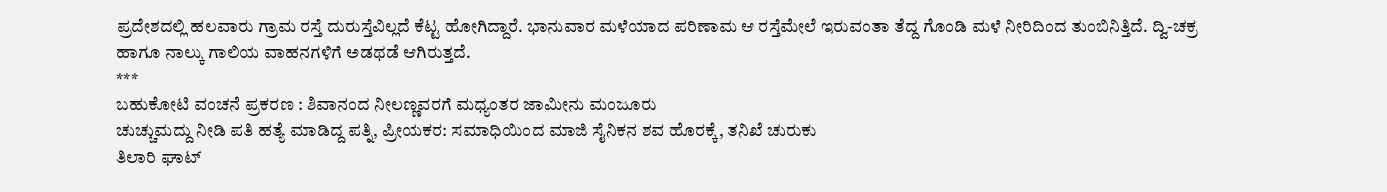ಪ್ರದೇಶದಲ್ಲಿ ಹಲವಾರು ಗ್ರಾಮ ರಸ್ತೆ ದುರುಸ್ತೆವಿಲ್ಲದೆ ಕೆಟ್ಟ ಹೋಗಿದ್ದಾರೆ. ಭಾನುವಾರ ಮಳೆಯಾದ ಪರಿಣಾಮ ಆ ರಸ್ತೆಮೇಲೆ ಇರುವಂತಾ ತೆದ್ದ ಗೊಂಡಿ ಮಳೆ ನೀರಿದಿಂದ ತುಂಬಿನಿತ್ತಿದೆ. ದ್ವಿ-ಚಕ್ರ ಹಾಗೂ ನಾಲ್ಕು ಗಾಲಿಯ ವಾಹನಗಳಿಗೆ ಅಡಥಡೆ ಆಗಿರುತ್ತದೆ.
***
ಬಹುಕೋಟಿ ವಂಚನೆ ಪ್ರಕರಣ : ಶಿವಾನಂದ ನೀಲಣ್ಣವರಗೆ ಮಧ್ಯಂತರ ಜಾಮೀನು ಮಂಜೂರು
ಚುಚ್ಚುಮದ್ದು ನೀಡಿ ಪತಿ ಹತ್ಯೆ ಮಾಡಿದ್ದ ಪತ್ನಿ, ಪ್ರೀಯಕರ: ಸಮಾಧಿಯಿಂದ ಮಾಜಿ ಸೈನಿಕನ ಶವ ಹೊರಕ್ಕೆ, ತನಿಖೆ ಚುರುಕು
ತಿಲಾರಿ ಘಾಟ್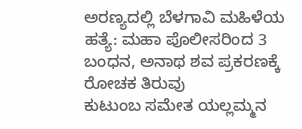ಅರಣ್ಯದಲ್ಲಿ ಬೆಳಗಾವಿ ಮಹಿಳೆಯ ಹತ್ಯೆ: ಮಹಾ ಪೊಲೀಸರಿಂದ 3 ಬಂಧನ, ಅನಾಥ ಶವ ಪ್ರಕರಣಕ್ಕೆ ರೋಚಕ ತಿರುವು
ಕುಟುಂಬ ಸಮೇತ ಯಲ್ಲಮ್ಮನ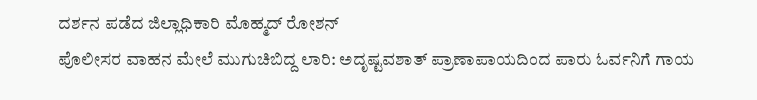ದರ್ಶನ ಪಡೆದ ಜಿಲ್ಲಾಧಿಕಾರಿ ಮೊಹ್ಮದ್ ರೋಶನ್
ಪೊಲೀಸರ ವಾಹನ ಮೇಲೆ ಮುಗುಚಿಬಿದ್ದ ಲಾರಿ: ಅದೃಷ್ಟವಶಾತ್ ಪ್ರಾಣಾಪಾಯದಿಂದ ಪಾರು ಓರ್ವನಿಗೆ ಗಾಯ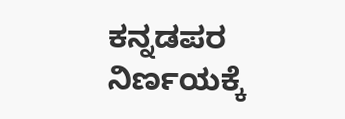ಕನ್ನಡಪರ ನಿರ್ಣಯಕ್ಕೆ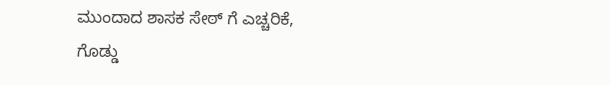ಮುಂದಾದ ಶಾಸಕ ಸೇಠ್ ಗೆ ಎಚ್ಚರಿಕೆ, ಗೊಡ್ಡು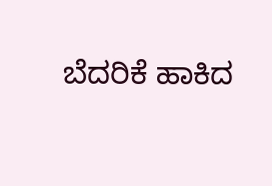ಬೆದರಿಕೆ ಹಾಕಿದ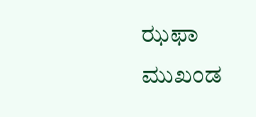ಝಫಾ ಮುಖಂಡ